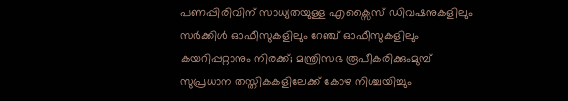പണപ്പിരിവിന് സാധ്യതയുള്ള എക്സൈസ് ഡിവഷനുകളിലും സർക്കിൾ ഓഫീസുകളിലും റേഞ്ച് ഓഫീസുകളിലും കയറിപ്പറ്റാനും നിരക്ക്; മന്ത്രിസഭ രൂപീകരിക്കുംമുമ്പ് സുപ്രധാന തസ്തികകളിലേക്ക് കോഴ നിശ്ചയിച്ചും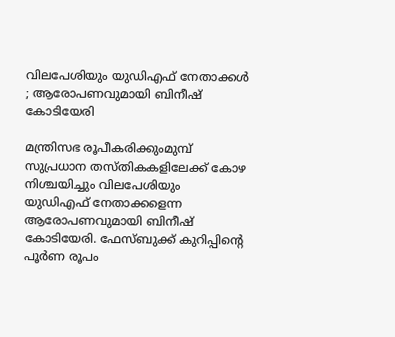വിലപേശിയും യുഡിഎഫ് നേതാക്കൾ ; ആരോപണവുമായി ബിനീഷ് കോടിയേരി

മന്ത്രിസഭ രൂപീകരിക്കുംമുമ്പ് സുപ്രധാന തസ്തികകളിലേക്ക് കോഴ നിശ്ചയിച്ചും വിലപേശിയും യുഡിഎഫ് നേതാക്കളെന്ന ആരോപണവുമായി ബിനീഷ് കോടിയേരി. ഫേസ്ബുക്ക് കുറിപ്പിന്റെ പൂർണ രൂപം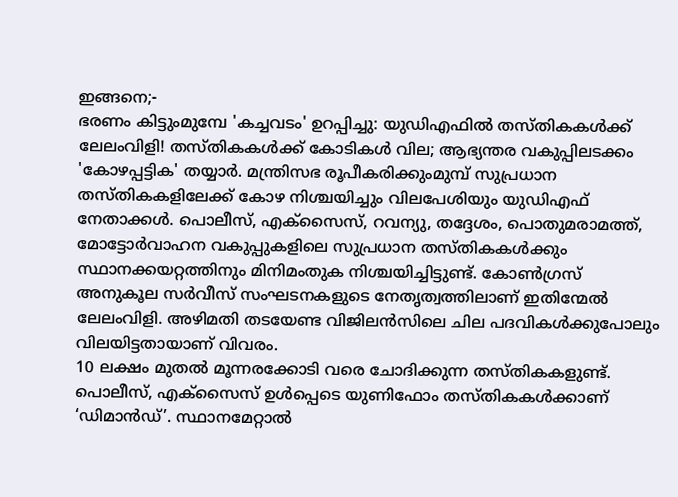ഇങ്ങനെ;-
ഭരണം കിട്ടുംമുമ്പേ 'കച്ചവടം' ഉറപ്പിച്ചു: യുഡിഎഫിൽ തസ്തികകൾക്ക് ലേലംവിളി! തസ്തികകൾക്ക് കോടികൾ വില; ആഭ്യന്തര വകുപ്പിലടക്കം 'കോഴപ്പട്ടിക' തയ്യാർ. മന്ത്രിസഭ രൂപീകരിക്കുംമുമ്പ് സുപ്രധാന തസ്തികകളിലേക്ക് കോഴ നിശ്ചയിച്ചും വിലപേശിയും യുഡിഎഫ് നേതാക്കൾ. പൊലീസ്, എക്സൈസ്, റവന്യു, തദ്ദേശം, പൊതുമരാമത്ത്, മോട്ടോർവാഹന വകുപ്പുകളിലെ സുപ്രധാന തസ്തികകൾക്കും സ്ഥാനക്കയറ്റത്തിനും മിനിമംതുക നിശ്ചയിച്ചിട്ടുണ്ട്. കോൺഗ്രസ് അനുകൂല സർവീസ് സംഘടനകളുടെ നേതൃത്വത്തിലാണ് ഇതിന്മേൽ ലേലംവിളി. അഴിമതി തടയേണ്ട വിജിലൻസിലെ ചില പദവികൾക്കുപോലും വിലയിട്ടതായാണ് വിവരം.
10 ലക്ഷം മുതൽ മൂന്നരക്കോടി വരെ ചോദിക്കുന്ന തസ്തികകളുണ്ട്. പൊലീസ്, എക്സൈസ് ഉൾപ്പെടെ യുണിഫോം തസ്തികകൾക്കാണ് ‘ഡിമാൻഡ്’. സ്ഥാനമേറ്റാൽ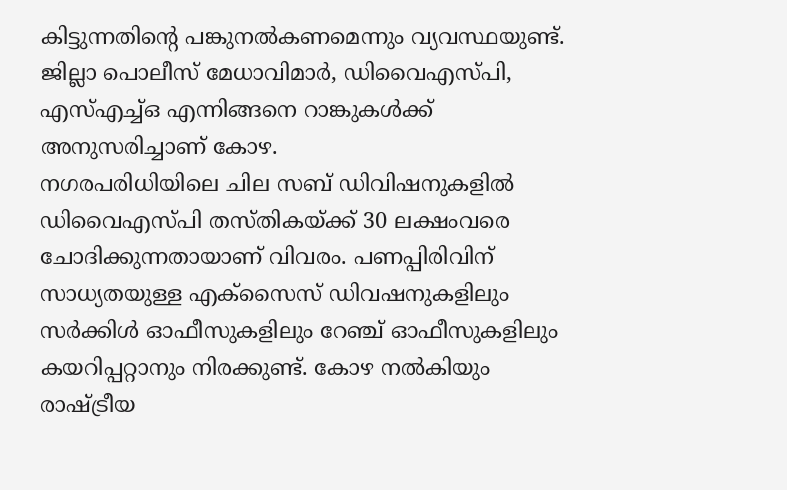കിട്ടുന്നതിന്റെ പങ്കുനൽകണമെന്നും വ്യവസ്ഥയുണ്ട്. ജില്ലാ പൊലീസ് മേധാവിമാർ, ഡിവൈഎസ്പി, എസ്എച്ച്ഒ എന്നിങ്ങനെ റാങ്കുകൾക്ക് അനുസരിച്ചാണ് കോഴ.
നഗരപരിധിയിലെ ചില സബ് ഡിവിഷനുകളിൽ ഡിവൈഎസ്പി തസ്തികയ്ക്ക് 30 ലക്ഷംവരെ ചോദിക്കുന്നതായാണ് വിവരം. പണപ്പിരിവിന് സാധ്യതയുള്ള എക്സൈസ് ഡിവഷനുകളിലും സർക്കിൾ ഓഫീസുകളിലും റേഞ്ച് ഓഫീസുകളിലും കയറിപ്പറ്റാനും നിരക്കുണ്ട്. കോഴ നൽകിയും രാഷ്ട്രീയ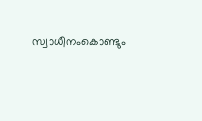സ്വാധീനംകൊണ്ടും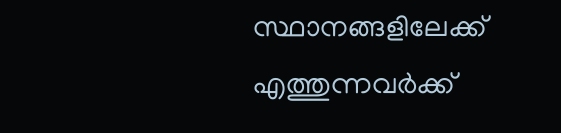സ്ഥാനങ്ങളിലേക്ക് എത്തുന്നവർക്ക്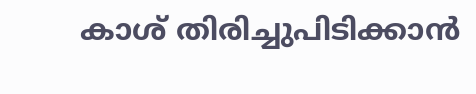കാശ് തിരിച്ചുപിടിക്കാൻ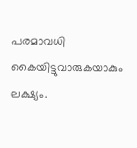പരമാവധി കൈയിട്ടുവാരുകയാകും ലക്ഷ്യം.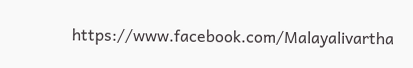https://www.facebook.com/Malayalivartha